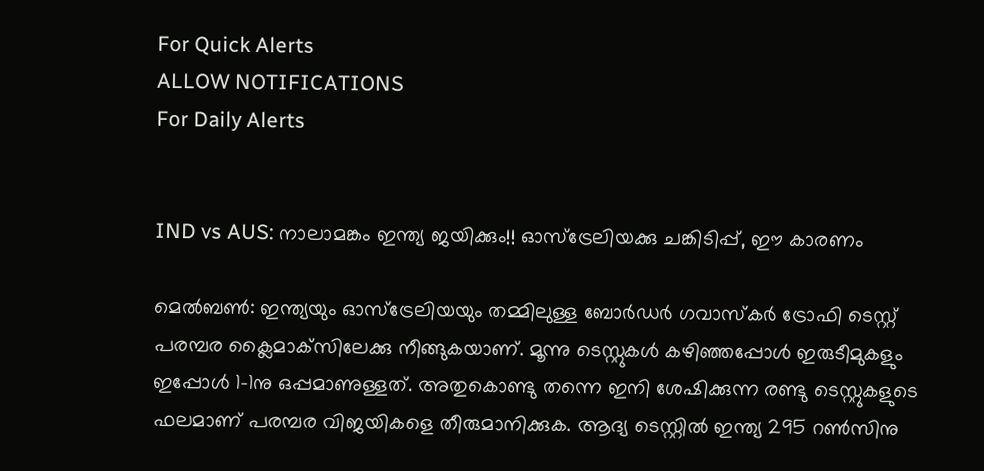For Quick Alerts
ALLOW NOTIFICATIONS
For Daily Alerts


IND vs AUS: നാലാമങ്കം ഇന്ത്യ ജയിക്കും!! ഓസ്‌ട്രേലിയക്കു ചങ്കിടിപ്പ്, ഈ കാരണം

മെല്‍ബണ്‍: ഇന്ത്യയും ഓസ്‌ട്രേലിയയും തമ്മിലുള്ള ബോര്‍ഡര്‍ ഗവാസ്‌കര്‍ ട്രോഫി ടെസ്റ്റ് പരമ്പര ക്ലൈമാക്‌സിലേക്കു നീങ്ങുകയാണ്. മൂന്നു ടെസ്റ്റുകള്‍ കഴിഞ്ഞപ്പോള്‍ ഇരുടീമുകളും ഇപ്പോള്‍ 1-1നു ഒപ്പമാണുള്ളത്. അതുകൊണ്ടു തന്നെ ഇനി ശേഷിക്കുന്ന രണ്ടു ടെസ്റ്റുകളുടെ ഫലമാണ് പരമ്പര വിജയികളെ തീരുമാനിക്കുക. ആദ്യ ടെസ്റ്റില്‍ ഇന്ത്യ 295 റണ്‍സിനു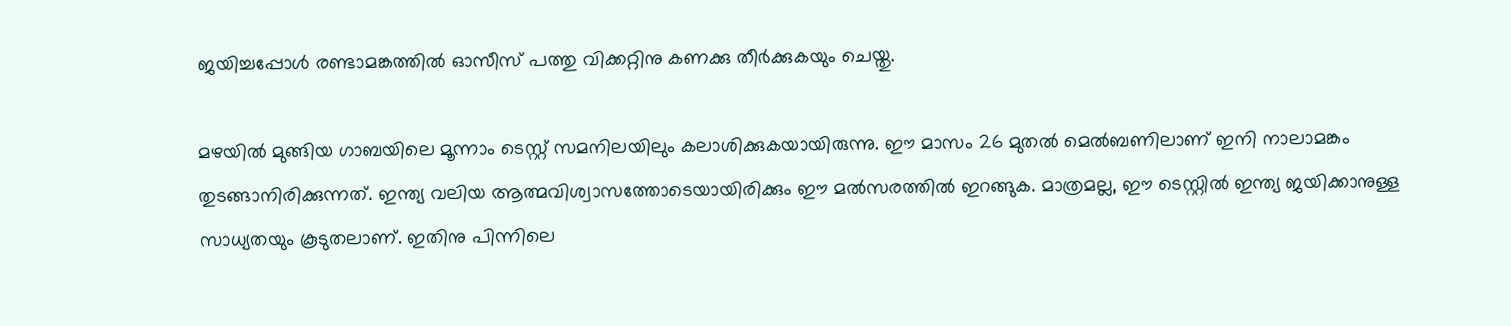ജയിച്ചപ്പോള്‍ രണ്ടാമങ്കത്തില്‍ ഓസീസ് പത്തു വിക്കറ്റിനു കണക്കു തീര്‍ക്കുകയും ചെയ്തു.

മഴയില്‍ മുങ്ങിയ ഗാബയിലെ മൂന്നാം ടെസ്റ്റ് സമനിലയിലും കലാശിക്കുകയായിരുന്നു. ഈ മാസം 26 മുതല്‍ മെല്‍ബണിലാണ് ഇനി നാലാമങ്കം തുടങ്ങാനിരിക്കുന്നത്. ഇന്ത്യ വലിയ ആത്മവിശ്വാസത്തോടെയായിരിക്കും ഈ മല്‍സരത്തില്‍ ഇറങ്ങുക. മാത്രമല്ല, ഈ ടെസ്റ്റില്‍ ഇന്ത്യ ജയിക്കാനുള്ള സാധ്യതയും കൂടുതലാണ്. ഇതിനു പിന്നിലെ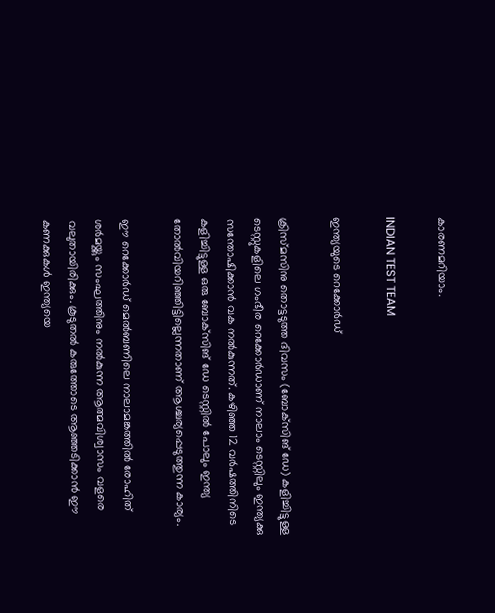കാരണമറിയാം.

INDIAN TEST TEAM

ഇന്ത്യയുടെ റെക്കോര്‍ഡ്

ക്രിസ്മസിനു തൊട്ടടുത്ത ദിവസം (ബോക്‌സിങ് ഡേ) കളിച്ചിട്ടുള്ള ടെസ്റ്റുകളിലെ ഗംഭീര റെക്കോര്‍ഡാണ് നാലാം ടെസ്റ്റിലും ഇന്ത്യക്കു സന്തോഷിക്കാന്‍ വക നല്‍കുന്നത്. കഴിഞ്ഞ 12 വര്‍ഷത്തിനിടെ കളിച്ചിട്ടുള്ള ഒരു ബോക്‌സിങ് ഡേ ടെസ്റ്റില്‍ പോലും ഇന്ത്യ തോല്‍വിയറിഞ്ഞിട്ടില്ലെന്നതാണ് ആശ്ചര്യപ്പെടുത്തുന്ന കാര്യം.

ഈ റെക്കോര്‍ഡ് മെല്‍ബണിലെ നാലാമങ്കത്തില്‍ രോഹിത് ശര്‍മയ്ക്കും സംഘത്തിനും നല്‍കുന്ന ആത്മവിശ്വാസം വളരെ വലുതായിരിക്കും. കൂടുതല്‍ കരുത്തോടെ ആഞ്ഞടിക്കാന്‍ ഈ കണക്കുകള്‍ ഇന്ത്യയെ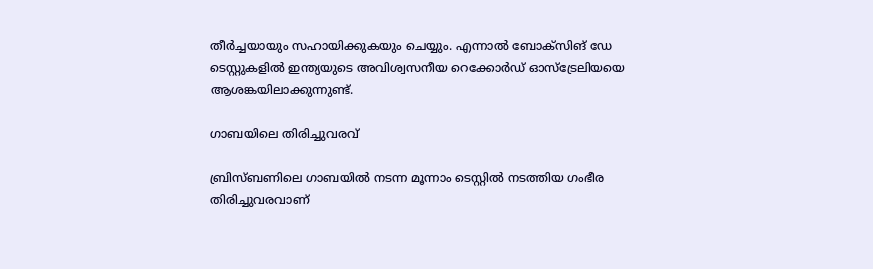തീര്‍ച്ചയായും സഹായിക്കുകയും ചെയ്യും. എന്നാല്‍ ബോക്‌സിങ് ഡേ ടെസ്റ്റുകളില്‍ ഇന്ത്യയുടെ അവിശ്വസനീയ റെക്കോര്‍ഡ് ഓസ്‌ട്രേലിയയെ ആശങ്കയിലാക്കുന്നുണ്ട്.

ഗാബയിലെ തിരിച്ചുവരവ്

ബ്രിസ്ബണിലെ ഗാബയില്‍ നടന്ന മൂന്നാം ടെസ്റ്റില്‍ നടത്തിയ ഗംഭീര തിരിച്ചുവരവാണ്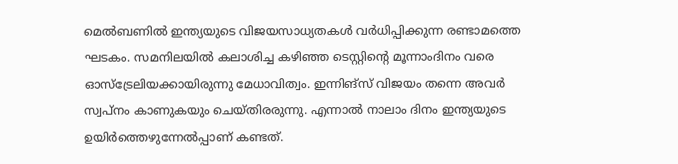മെല്‍ബണില്‍ ഇന്ത്യയുടെ വിജയസാധ്യതകള്‍ വര്‍ധിപ്പിക്കുന്ന രണ്ടാമത്തെ ഘടകം. സമനിലയില്‍ കലാശിച്ച കഴിഞ്ഞ ടെസ്റ്റിന്റെ മൂന്നാംദിനം വരെ ഓസ്‌ട്രേലിയക്കായിരുന്നു മേധാവിത്വം. ഇന്നിങ്‌സ് വിജയം തന്നെ അവര്‍ സ്വപ്‌നം കാണുകയും ചെയ്തിരരുന്നു. എന്നാല്‍ നാലാം ദിനം ഇന്ത്യയുടെ ഉയിര്‍ത്തെഴുന്നേല്‍പ്പാണ് കണ്ടത്.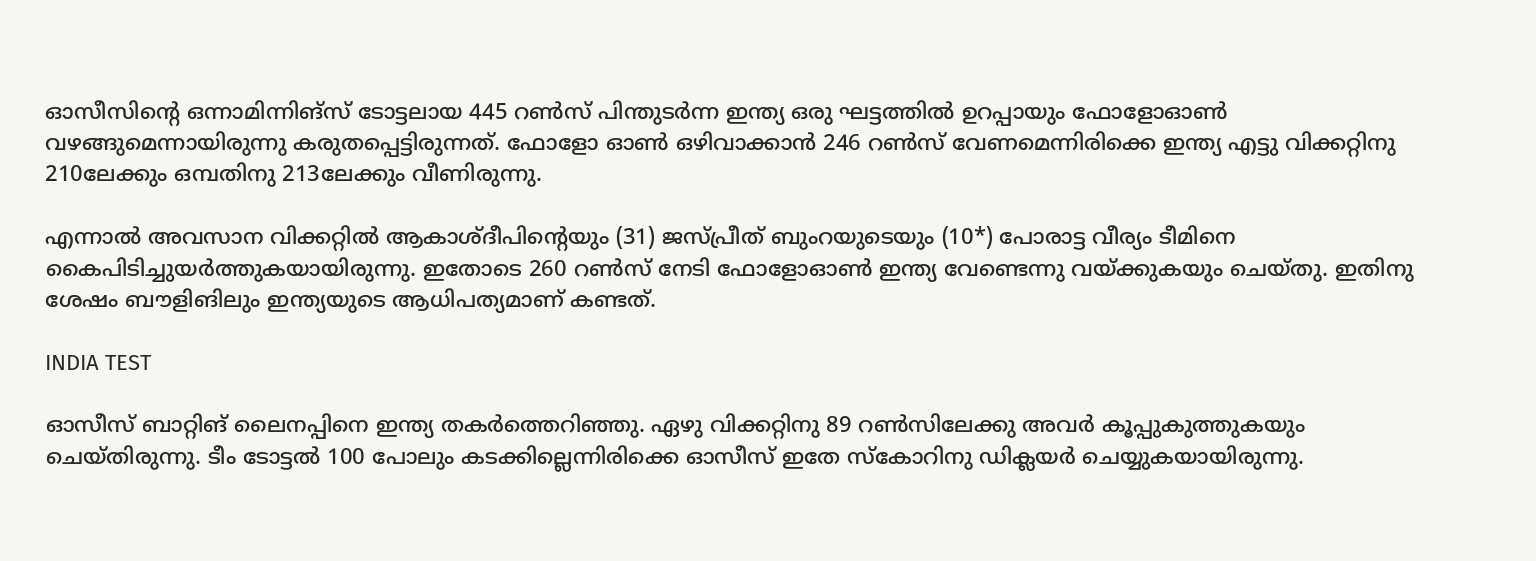ഓസീസിന്റെ ഒന്നാമിന്നിങ്‌സ് ടോട്ടലായ 445 റണ്‍സ് പിന്തുടര്‍ന്ന ഇന്ത്യ ഒരു ഘട്ടത്തില്‍ ഉറപ്പായും ഫോളോഓണ്‍ വഴങ്ങുമെന്നായിരുന്നു കരുതപ്പെട്ടിരുന്നത്. ഫോളോ ഓണ്‍ ഒഴിവാക്കാന്‍ 246 റണ്‍സ് വേണമെന്നിരിക്കെ ഇന്ത്യ എട്ടു വിക്കറ്റിനു 210ലേക്കും ഒമ്പതിനു 213ലേക്കും വീണിരുന്നു.

എന്നാല്‍ അവസാന വിക്കറ്റില്‍ ആകാശ്ദീപിന്റെയും (31) ജസ്പ്രീത് ബുംറയുടെയും (10*) പോരാട്ട വീര്യം ടീമിനെ കൈപിടിച്ചുയര്‍ത്തുകയായിരുന്നു. ഇതോടെ 260 റണ്‍സ് നേടി ഫോളോഓണ്‍ ഇന്ത്യ വേണ്ടെന്നു വയ്ക്കുകയും ചെയ്തു. ഇതിനു ശേഷം ബൗളിങിലും ഇന്ത്യയുടെ ആധിപത്യമാണ് കണ്ടത്.

INDIA TEST

ഓസീസ് ബാറ്റിങ് ലൈനപ്പിനെ ഇന്ത്യ തകര്‍ത്തെറിഞ്ഞു. ഏഴു വിക്കറ്റിനു 89 റണ്‍സിലേക്കു അവര്‍ കൂപ്പുകുത്തുകയും ചെയ്തിരുന്നു. ടീം ടോട്ടല്‍ 100 പോലും കടക്കില്ലെന്നിരിക്കെ ഓസീസ് ഇതേ സ്‌കോറിനു ഡിക്ലയര്‍ ചെയ്യുകയായിരുന്നു.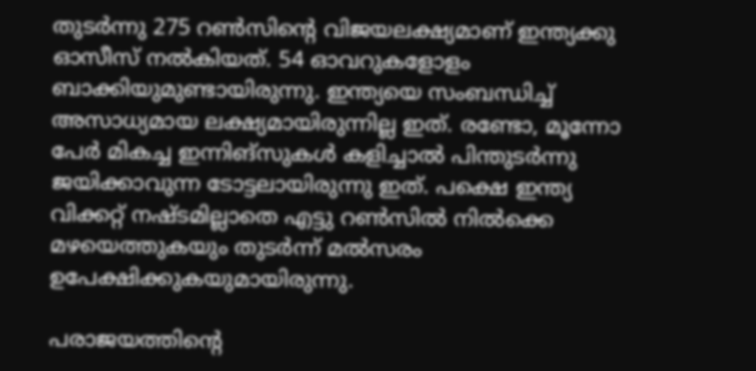തുടര്‍ന്നു 275 റണ്‍സിന്റെ വിജയലക്ഷ്യമാണ് ഇന്ത്യക്കു ഓസീസ് നല്‍കിയത്. 54 ഓവറുകളോളം ബാക്കിയുമുണ്ടായിരുന്നു. ഇന്ത്യയെ സംബന്ധിച്ച് അസാധ്യമായ ലക്ഷ്യമായിരുന്നില്ല ഇത്. രണ്ടോ, മൂന്നോ പേര്‍ മികച്ച ഇന്നിങ്‌സുകള്‍ കളിച്ചാല്‍ പിന്തുടര്‍ന്നു ജയിക്കാവുന്ന ടോട്ടലായിരുന്നു ഇത്. പക്ഷെ ഇന്ത്യ വിക്കറ്റ് നഷ്ടമില്ലാതെ എട്ടു റണ്‍സില്‍ നില്‍ക്കെ മഴയെത്തുകയും തുടര്‍ന്ന് മല്‍സരം ഉപേക്ഷിക്കുകയുമായിരുന്നു.

പരാജയത്തിന്റെ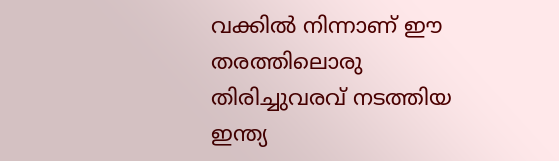വക്കില്‍ നിന്നാണ് ഈ തരത്തിലൊരു തിരിച്ചുവരവ് നടത്തിയ ഇന്ത്യ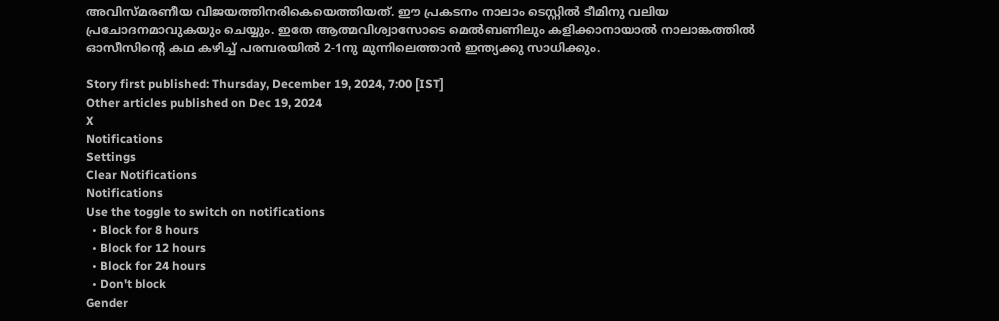അവിസ്മരണീയ വിജയത്തിനരികെയെത്തിയത്. ഈ പ്രകടനം നാലാം ടെസ്റ്റില്‍ ടീമിനു വലിയ പ്രചോദനമാവുകയും ചെയ്യും. ഇതേ ആത്മവിശ്വാസോടെ മെല്‍ബണിലും കളിക്കാനായാല്‍ നാലാങ്കത്തില്‍ ഓസീസിന്റെ കഥ കഴിച്ച് പരമ്പരയില്‍ 2-1നു മുന്നിലെത്താന്‍ ഇന്ത്യക്കു സാധിക്കും.

Story first published: Thursday, December 19, 2024, 7:00 [IST]
Other articles published on Dec 19, 2024
X
Notifications
Settings
Clear Notifications
Notifications
Use the toggle to switch on notifications
  • Block for 8 hours
  • Block for 12 hours
  • Block for 24 hours
  • Don't block
Gender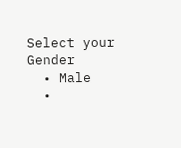Select your Gender
  • Male
  •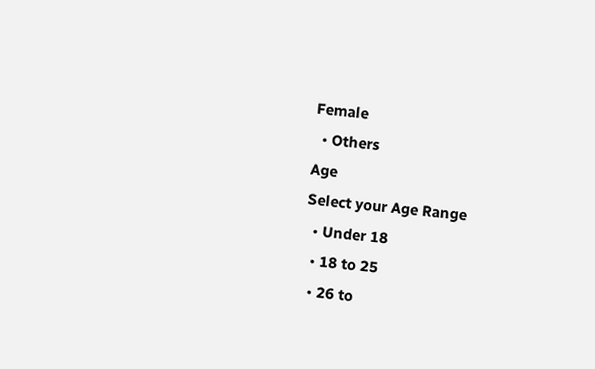Female
  • Others
Age
Select your Age Range
  • Under 18
  • 18 to 25
  • 26 to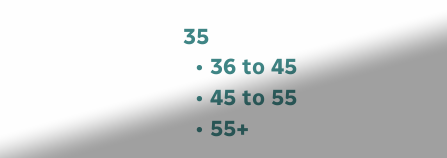35
  • 36 to 45
  • 45 to 55
  • 55+